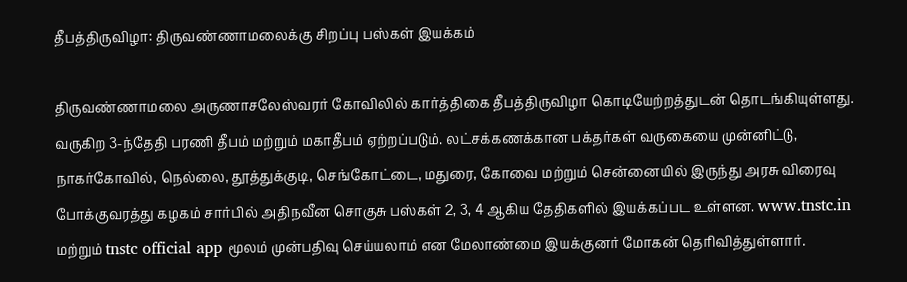தீபத்திருவிழா: திருவண்ணாமலைக்கு சிறப்பு பஸ்கள் இயக்கம்

திருவண்ணாமலை அருணாசலேஸ்வரர் கோவிலில் கார்த்திகை தீபத்திருவிழா கொடியேற்றத்துடன் தொடங்கியுள்ளது. வருகிற 3-ந்தேதி பரணி தீபம் மற்றும் மகாதீபம் ஏற்றப்படும். லட்சக்கணக்கான பக்தர்கள் வருகையை முன்னிட்டு, நாகர்கோவில், நெல்லை, தூத்துக்குடி, செங்கோட்டை, மதுரை, கோவை மற்றும் சென்னையில் இருந்து அரசு விரைவு போக்குவரத்து கழகம் சார்பில் அதிநவீன சொகுசு பஸ்கள் 2, 3, 4 ஆகிய தேதிகளில் இயக்கப்பட உள்ளன. www.tnstc.in மற்றும் tnstc official app மூலம் முன்பதிவு செய்யலாம் என மேலாண்மை இயக்குனர் மோகன் தெரிவித்துள்ளார்.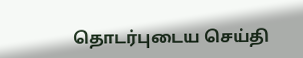தொடர்புடைய செய்தி